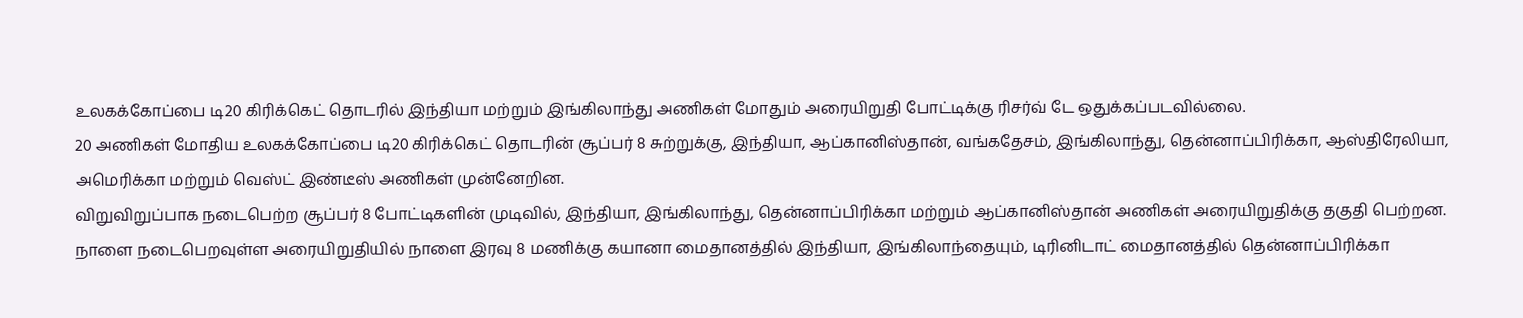உலகக்கோப்பை டி20 கிரிக்கெட் தொடரில் இந்தியா மற்றும் இங்கிலாந்து அணிகள் மோதும் அரையிறுதி போட்டிக்கு ரிசர்வ் டே ஒதுக்கப்படவில்லை.
20 அணிகள் மோதிய உலகக்கோப்பை டி20 கிரிக்கெட் தொடரின் சூப்பர் 8 சுற்றுக்கு, இந்தியா, ஆப்கானிஸ்தான், வங்கதேசம், இங்கிலாந்து, தென்னாப்பிரிக்கா, ஆஸ்திரேலியா, அமெரிக்கா மற்றும் வெஸ்ட் இண்டீஸ் அணிகள் முன்னேறின.
விறுவிறுப்பாக நடைபெற்ற சூப்பர் 8 போட்டிகளின் முடிவில், இந்தியா, இங்கிலாந்து, தென்னாப்பிரிக்கா மற்றும் ஆப்கானிஸ்தான் அணிகள் அரையிறுதிக்கு தகுதி பெற்றன.
நாளை நடைபெறவுள்ள அரையிறுதியில் நாளை இரவு 8 மணிக்கு கயானா மைதானத்தில் இந்தியா, இங்கிலாந்தையும், டிரினிடாட் மைதானத்தில் தென்னாப்பிரிக்கா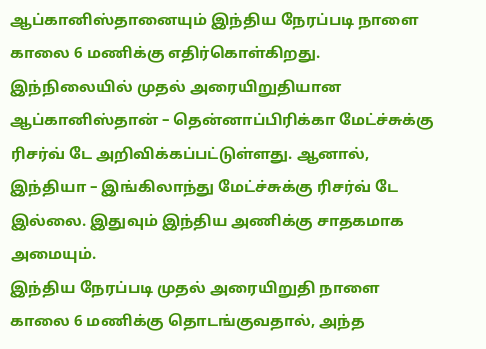ஆப்கானிஸ்தானையும் இந்திய நேரப்படி நாளை காலை 6 மணிக்கு எதிர்கொள்கிறது.
இந்நிலையில் முதல் அரையிறுதியான ஆப்கானிஸ்தான் – தென்னாப்பிரிக்கா மேட்ச்சுக்கு ரிசர்வ் டே அறிவிக்கப்பட்டுள்ளது. ஆனால், இந்தியா – இங்கிலாந்து மேட்ச்சுக்கு ரிசர்வ் டே இல்லை. இதுவும் இந்திய அணிக்கு சாதகமாக அமையும்.
இந்திய நேரப்படி முதல் அரையிறுதி நாளை காலை 6 மணிக்கு தொடங்குவதால், அந்த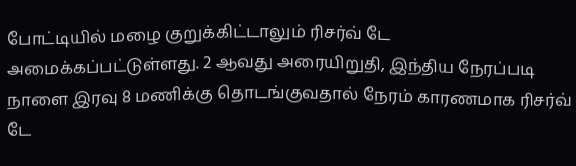போட்டியில் மழை குறுக்கிட்டாலும் ரிசர்வ் டே அமைக்கப்பட்டுள்ளது. 2 ஆவது அரையிறுதி, இந்திய நேரப்படி நாளை இரவு 8 மணிக்கு தொடங்குவதால் நேரம் காரணமாக ரிசர்வ் டே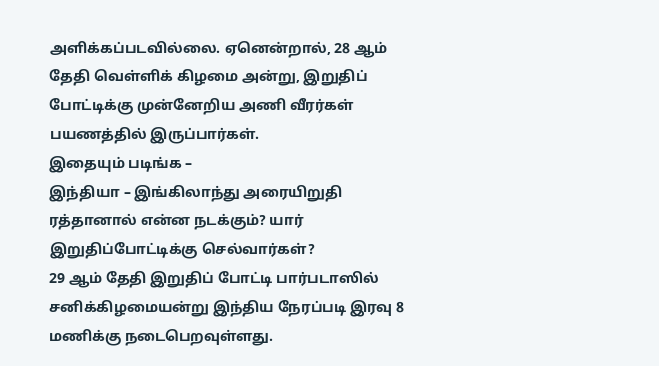அளிக்கப்படவில்லை. ஏனென்றால், 28 ஆம் தேதி வெள்ளிக் கிழமை அன்று, இறுதிப் போட்டிக்கு முன்னேறிய அணி வீரர்கள் பயணத்தில் இருப்பார்கள்.
இதையும் படிங்க –
இந்தியா – இங்கிலாந்து அரையிறுதி ரத்தானால் என்ன நடக்கும்? யார் இறுதிப்போட்டிக்கு செல்வார்கள்?
29 ஆம் தேதி இறுதிப் போட்டி பார்படாஸில் சனிக்கிழமையன்று இந்திய நேரப்படி இரவு 8 மணிக்கு நடைபெறவுள்ளது.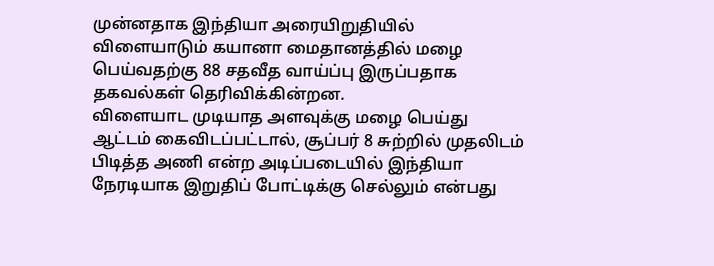முன்னதாக இந்தியா அரையிறுதியில் விளையாடும் கயானா மைதானத்தில் மழை பெய்வதற்கு 88 சதவீத வாய்ப்பு இருப்பதாக தகவல்கள் தெரிவிக்கின்றன.
விளையாட முடியாத அளவுக்கு மழை பெய்து ஆட்டம் கைவிடப்பட்டால், சூப்பர் 8 சுற்றில் முதலிடம் பிடித்த அணி என்ற அடிப்படையில் இந்தியா நேரடியாக இறுதிப் போட்டிக்கு செல்லும் என்பது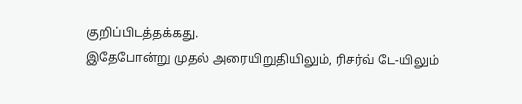குறிப்பிடத்தக்கது.
இதேபோன்று முதல் அரையிறுதியிலும், ரிசர்வ் டே-யிலும்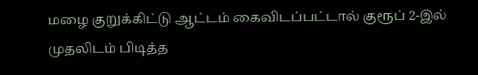மழை குறுக்கிட்டு ஆட்டம் கைவிடப்பட்டால் குரூப் 2-இல் முதலிடம் பிடித்த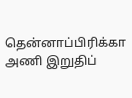தென்னாப்பிரிக்கா அணி இறுதிப்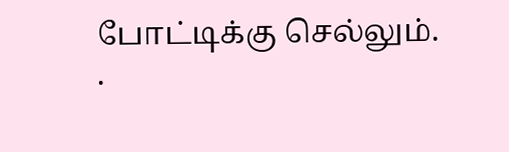போட்டிக்கு செல்லும்.
.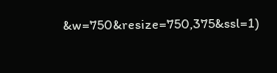&w=750&resize=750,375&ssl=1)